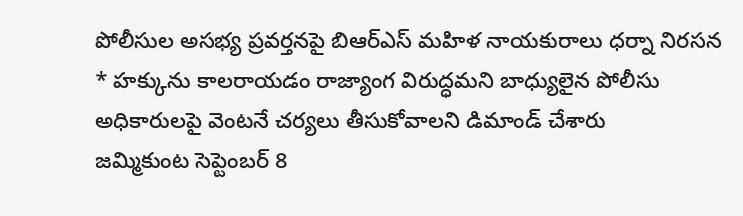పోలీసుల అసభ్య ప్రవర్తనపై బిఆర్ఎస్ మహిళ నాయకురాలు ధర్నా నిరసన
* హక్కును కాలరాయడం రాజ్యాంగ విరుద్ధమని బాధ్యులైన పోలీసు అధికారులపై వెంటనే చర్యలు తీసుకోవాలని డిమాండ్ చేశారు
జమ్మికుంట సెప్టెంబర్ 8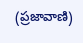(ప్రజావాణి)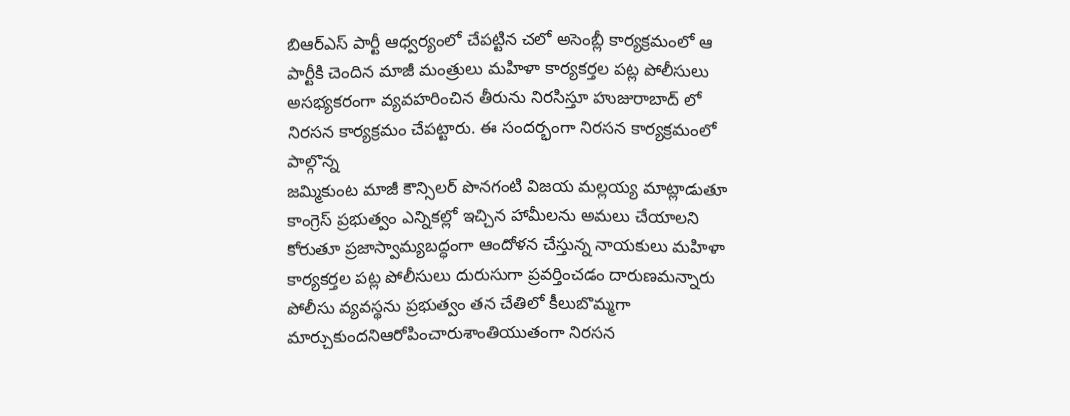బిఆర్ఎస్ పార్టీ ఆధ్వర్యంలో చేపట్టిన చలో అసెంబ్లీ కార్యక్రమంలో ఆ పార్టీకి చెందిన మాజీ మంత్రులు మహిళా కార్యకర్తల పట్ల పోలీసులు అసభ్యకరంగా వ్యవహరించిన తీరును నిరసిస్తూ హుజురాబాద్ లో నిరసన కార్యక్రమం చేపట్టారు. ఈ సందర్భంగా నిరసన కార్యక్రమంలో పాల్గొన్న
జమ్మికుంట మాజీ కౌన్సిలర్ పొనగంటి విజయ మల్లయ్య మాట్లాడుతూ కాంగ్రెస్ ప్రభుత్వం ఎన్నికల్లో ఇచ్చిన హామీలను అమలు చేయాలని కోరుతూ ప్రజాస్వామ్యబద్ధంగా ఆందోళన చేస్తున్న నాయకులు మహిళా కార్యకర్తల పట్ల పోలీసులు దురుసుగా ప్రవర్తించడం దారుణమన్నారు పోలీసు వ్యవస్థను ప్రభుత్వం తన చేతిలో కీలుబొమ్మగా మార్చుకుందనిఆరోపించారుశాంతియుతంగా నిరసన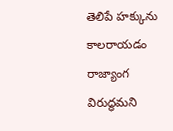తెలిపే హక్కును కాలరాయడం రాజ్యాంగ విరుద్ధమని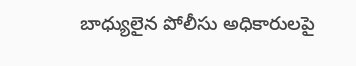బాధ్యులైన పోలీసు అధికారులపై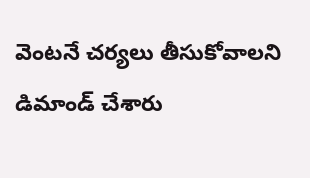వెంటనే చర్యలు తీసుకోవాలని డిమాండ్ చేశారు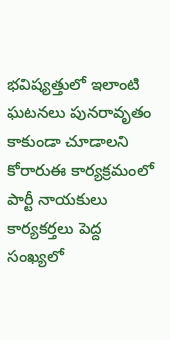భవిష్యత్తులో ఇలాంటి ఘటనలు పునరావృతం కాకుండా చూడాలని కోరారుఈ కార్యక్రమంలో పార్టీ నాయకులు కార్యకర్తలు పెద్ద సంఖ్యలో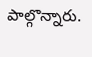పాల్గొన్నారు.